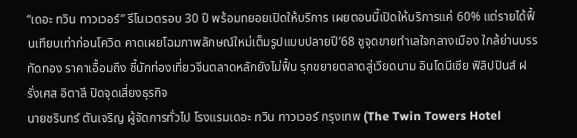“เดอะ ทวิน ทาวเวอร์” รีโนเวตรอบ 30 ปี พร้อมทยอยเปิดให้บริการ เผยตอนนี้เปิดให้บริการแค่ 60% แต่รายได้ฟื้นเทียบเท่าก่อนโควิด คาดเผยโฉมภาพลักษณ์ใหม่เต็มรูปแบบปลายปี’68 ชูจุดขายทำเลใจกลางเมือง ใกล้ย่านบรรทัดทอง ราคาเอื้อมถึง ชี้นักท่องเที่ยวจีนตลาดหลักยังไม่ฟื้น รุกขยายตลาดสู่เวียดนาม อินโดนีเซีย ฟิลิปปินส์ ฝรั่งเศส อิตาลี ปิดจุดเสี่ยงธุรกิจ
นายชรินทร์ ตันเจริญ ผู้จัดการทั่วไป โรงแรมเดอะ ทวิน ทาวเวอร์ กรุงเทพ (The Twin Towers Hotel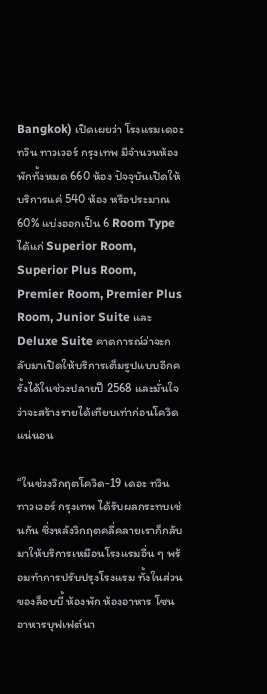Bangkok) เปิดเผยว่า โรงแรมเดอะ ทวิน ทาวเวอร์ กรุงเทพ มีจำนวนห้องพักทั้งหมด 660 ห้อง ปัจจุบันเปิดให้บริการแค่ 540 ห้อง หรือประมาณ 60% แบ่งออกเป็น 6 Room Type ได้แก่ Superior Room, Superior Plus Room, Premier Room, Premier Plus Room, Junior Suite และ Deluxe Suite คาดการณ์ว่าจะกลับมาเปิดให้บริการเต็มรูปแบบอีกครั้งได้ในช่วงปลายปี 2568 และมั่นใจว่าจะสร้างรายได้เทียบเท่าก่อนโควิดแน่นอน

“ในช่วงวิกฤตโควิด-19 เดอะ ทวิน ทาวเวอร์ กรุงเทพ ได้รับผลกระทบเช่นกัน ซึ่งหลังวิกฤตคลี่คลายเราก็กลับมาให้บริการเหมือนโรงแรมอื่น ๆ พร้อมทำการปรับปรุงโรงแรม ทั้งในส่วนของล็อบบี้ ห้องพัก ห้องอาหาร โซนอาหารบุฟเฟต์นา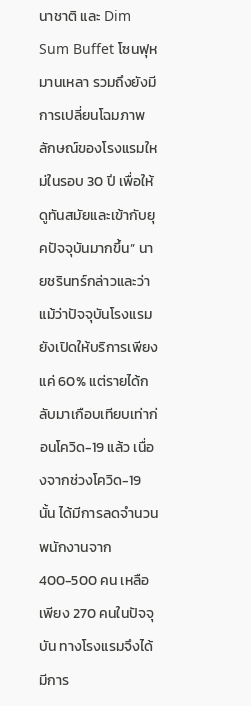นาชาติ และ Dim Sum Buffet โซนฟุหมานเหลา รวมถึงยังมีการเปลี่ยนโฉมภาพลักษณ์ของโรงแรมใหม่ในรอบ 30 ปี เพื่อให้ดูทันสมัยและเข้ากับยุคปัจจุบันมากขึ้น” นายชรินทร์กล่าวและว่า
แม้ว่าปัจจุบันโรงแรมยังเปิดให้บริการเพียงแค่ 60% แต่รายได้กลับมาเกือบเทียบเท่าก่อนโควิด-19 แล้ว เนื่องจากช่วงโควิด-19 นั้น ได้มีการลดจำนวนพนักงานจาก 400-500 คน เหลือเพียง 270 คนในปัจจุบัน ทางโรงแรมจึงได้มีการ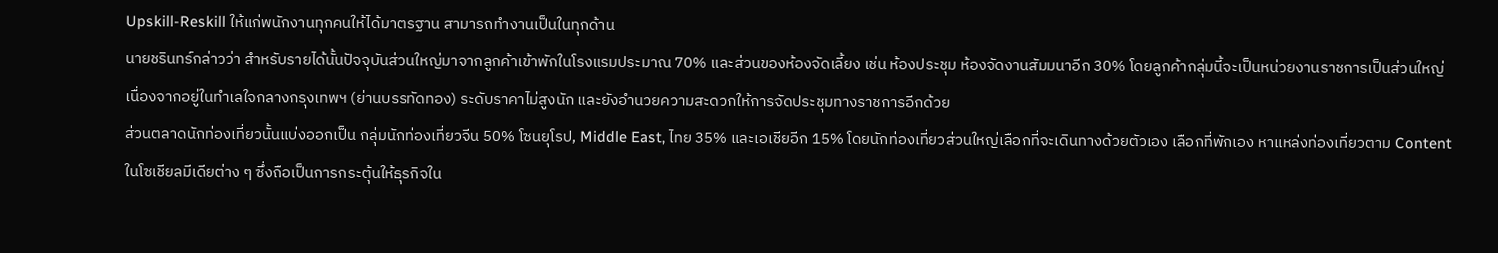Upskill-Reskill ให้แก่พนักงานทุกคนให้ได้มาตรฐาน สามารถทำงานเป็นในทุกด้าน
นายชรินทร์กล่าวว่า สำหรับรายได้นั้นปัจจุบันส่วนใหญ่มาจากลูกค้าเข้าพักในโรงแรมประมาณ 70% และส่วนของห้องจัดเลี้ยง เช่น ห้องประชุม ห้องจัดงานสัมมนาอีก 30% โดยลูกค้ากลุ่มนี้จะเป็นหน่วยงานราชการเป็นส่วนใหญ่ เนื่องจากอยู่ในทำเลใจกลางกรุงเทพฯ (ย่านบรรทัดทอง) ระดับราคาไม่สูงนัก และยังอำนวยความสะดวกให้การจัดประชุมทางราชการอีกด้วย
ส่วนตลาดนักท่องเที่ยวนั้นแบ่งออกเป็น กลุ่มนักท่องเที่ยวจีน 50% โซนยุโรป, Middle East, ไทย 35% และเอเชียอีก 15% โดยนักท่องเที่ยวส่วนใหญ่เลือกที่จะเดินทางด้วยตัวเอง เลือกที่พักเอง หาแหล่งท่องเที่ยวตาม Content ในโซเชียลมีเดียต่าง ๆ ซึ่งถือเป็นการกระตุ้นให้ธุรกิจใน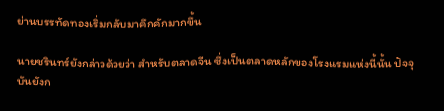ย่านบรรทัดทองเริ่มกลับมาคึกคักมากขึ้น

นายชรินทร์ยังกล่าวด้วยว่า สำหรับตลาดจีน ซึ่งเป็นตลาดหลักของโรงแรมแห่งนี้นั้น ปัจจุบันยังก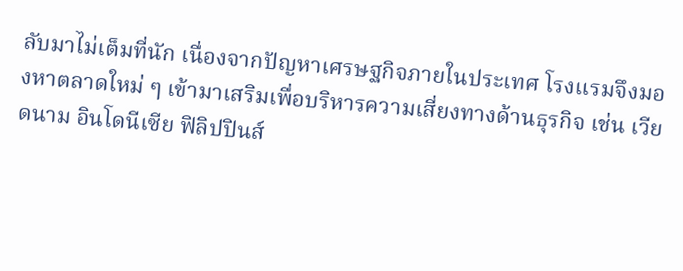ลับมาไม่เต็มที่นัก เนื่องจากปัญหาเศรษฐกิจภายในประเทศ โรงแรมจึงมองหาตลาดใหม่ ๆ เข้ามาเสริมเพื่อบริหารความเสี่ยงทางด้านธุรกิจ เช่น เวียดนาม อินโดนีเซีย ฟิลิปปินส์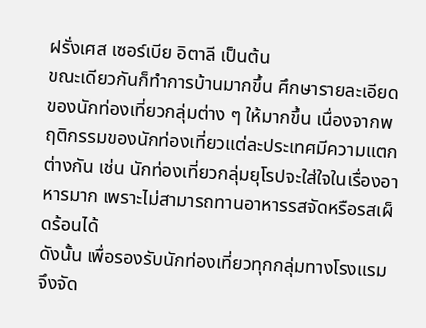ฝรั่งเศส เซอร์เบีย อิตาลี เป็นต้น
ขณะเดียวกันก็ทำการบ้านมากขึ้น ศึกษารายละเอียดของนักท่องเที่ยวกลุ่มต่าง ๆ ให้มากขึ้น เนื่องจากพฤติกรรมของนักท่องเที่ยวแต่ละประเทศมีความแตกต่างกัน เช่น นักท่องเที่ยวกลุ่มยุโรปจะใส่ใจในเรื่องอาหารมาก เพราะไม่สามารถทานอาหารรสจัดหรือรสเผ็ดร้อนได้
ดังนั้น เพื่อรองรับนักท่องเที่ยวทุกกลุ่มทางโรงแรมจึงจัด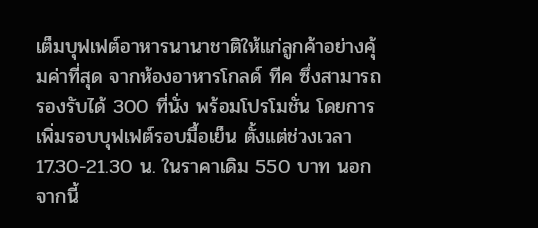เต็มบุฟเฟต์อาหารนานาชาติให้แก่ลูกค้าอย่างคุ้มค่าที่สุด จากห้องอาหารโกลด์ ทีค ซึ่งสามารถรองรับได้ 300 ที่นั่ง พร้อมโปรโมชั่น โดยการเพิ่มรอบบุฟเฟต์รอบมื้อเย็น ตั้งแต่ช่วงเวลา 17.30-21.30 น. ในราคาเดิม 550 บาท นอกจากนี้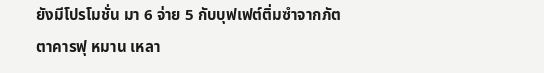ยังมีโปรโมชั่น มา 6 จ่าย 5 กับบุฟเฟต์ติ่มซำจากภัตตาคารฟุ หมาน เหลา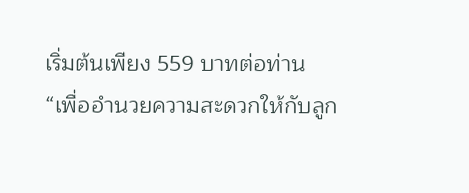เริ่มต้นเพียง 559 บาทต่อท่าน
“เพื่ออำนวยความสะดวกให้กับลูก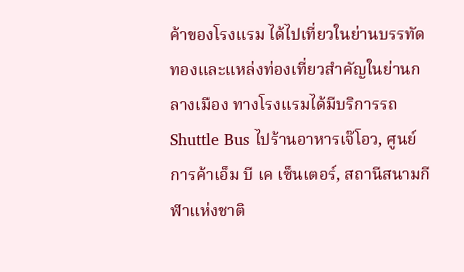ค้าของโรงแรม ได้ไปเที่ยวในย่านบรรทัดทองและแหล่งท่องเที่ยวสำคัญในย่านกลางเมือง ทางโรงแรมได้มีบริการรถ Shuttle Bus ไปร้านอาหารเจ๊โอว, ศูนย์การค้าเอ็ม บี เค เซ็นเตอร์, สถานีสนามกีฬาแห่งชาติ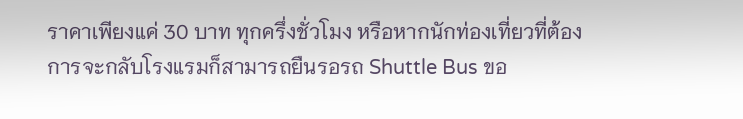ราคาเพียงแค่ 30 บาท ทุกครึ่งชั่วโมง หรือหากนักท่องเที่ยวที่ต้องการจะกลับโรงแรมก็สามารถยืนรอรถ Shuttle Bus ขอ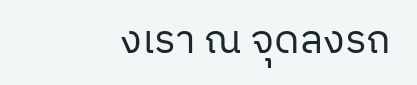งเรา ณ จุดลงรถ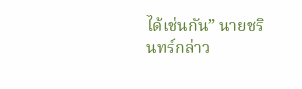ได้เช่นกัน” นายชรินทร์กล่าว